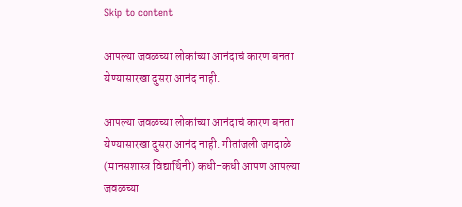Skip to content

आपल्या जवळच्या लोकांच्या आनंदाचं कारण बनता येण्यासारखा दुसरा आनंद नाही.

आपल्या जवळच्या लोकांच्या आनंदाचं कारण बनता येण्यासारखा दुसरा आनंद नाही. गीतांजली जगदाळे (मानसशास्त्र विद्यार्थिनी) कधी-कधी आपण आपल्या जवळच्या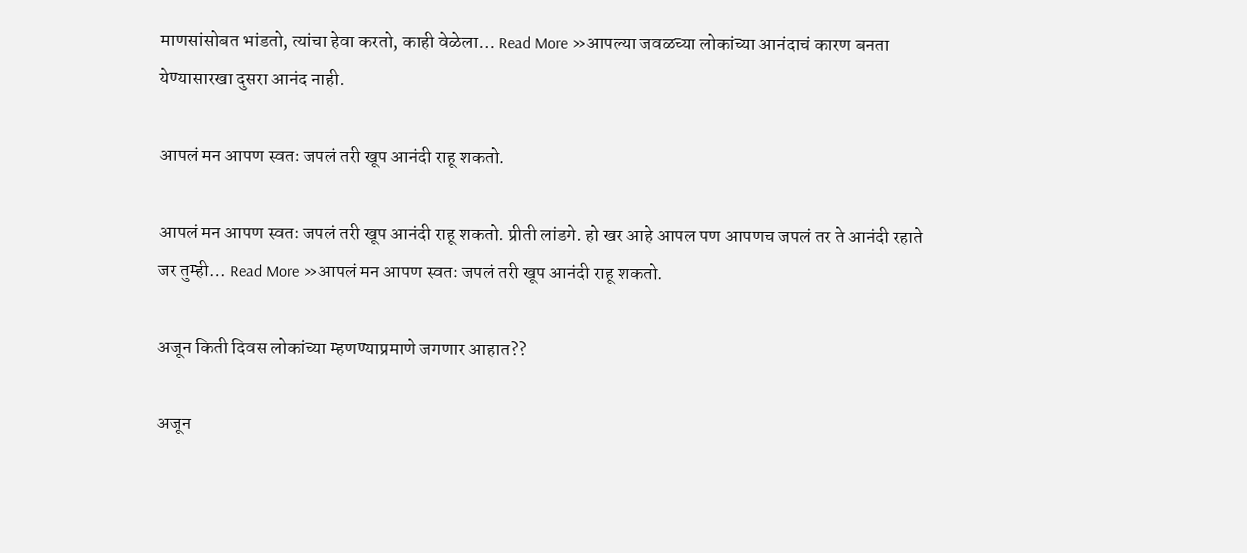माणसांसोबत भांडतो, त्यांचा हेवा करतो, काही वेळेला… Read More »आपल्या जवळच्या लोकांच्या आनंदाचं कारण बनता येण्यासारखा दुसरा आनंद नाही.

आपलं मन आपण स्वतः जपलं तरी खूप आनंदी राहू शकतो.

आपलं मन आपण स्वतः जपलं तरी खूप आनंदी राहू शकतो. प्रीती लांडगे. हो खर आहे आपल पण आपणच जपलं तर ते आनंदी रहाते जर तुम्ही… Read More »आपलं मन आपण स्वतः जपलं तरी खूप आनंदी राहू शकतो.

अजून किती दिवस लोकांच्या म्हणण्याप्रमाणे जगणार आहात??

अजून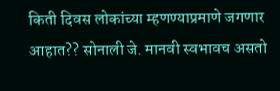किती दिवस लोकांच्या म्हणण्याप्रमाणे जगणार आहात?? सोनाली जे. मानवी स्वभावच असतो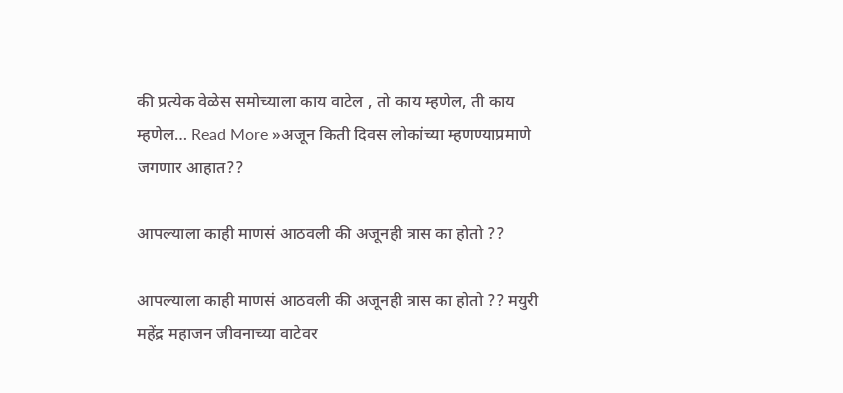की प्रत्येक वेळेस समोच्याला काय वाटेल , तो काय म्हणेल, ती काय म्हणेल… Read More »अजून किती दिवस लोकांच्या म्हणण्याप्रमाणे जगणार आहात??

आपल्याला काही माणसं आठवली की अजूनही त्रास का होतो ??

आपल्याला काही माणसं आठवली की अजूनही त्रास का होतो ?? मयुरी महेंद्र महाजन जीवनाच्या वाटेवर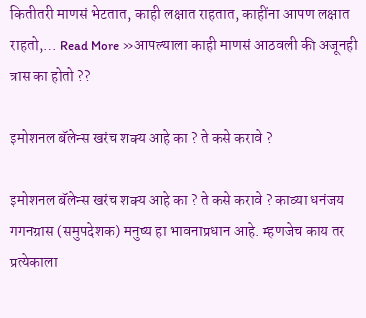कितीतरी माणसं भेटतात, काही लक्षात राहतात, काहींना आपण लक्षात राहतो,… Read More »आपल्याला काही माणसं आठवली की अजूनही त्रास का होतो ??

इमोशनल बॅलेन्स खरंच शक्य आहे का ? ते कसे करावे ?

इमोशनल बॅलेन्स खरंच शक्य आहे का ? ते कसे करावे ? काव्या धनंजय गगनग्रास (समुपदेशक) मनुष्य हा भावनाप्रधान आहे. म्हणजेच काय तर प्रत्येकाला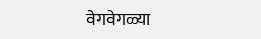वेगवेगळ्या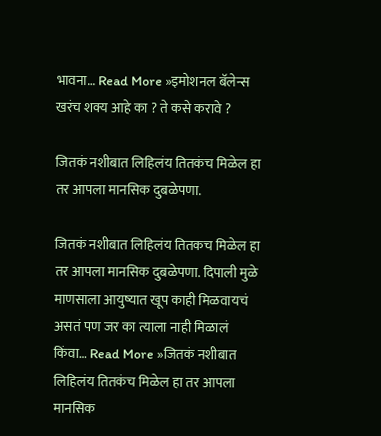भावना… Read More »इमोशनल बॅलेन्स खरंच शक्य आहे का ? ते कसे करावे ?

जितकं नशीबात लिहिलंय तितकंच मिळेल हा तर आपला मानसिक दुबळेपणा.

जितकं नशीबात लिहिलंय तितकच मिळेल हा तर आपला मानसिक दुबळेपणा. दिपाली मुळे माणसाला आयुष्यात खूप काही मिळवायचं असतं पण जर का त्याला नाही मिळालं किंवा… Read More »जितकं नशीबात लिहिलंय तितकंच मिळेल हा तर आपला मानसिक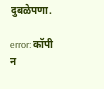दुबळेपणा.

error: कॉपी न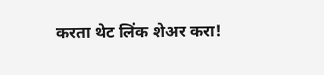करता थेट लिंक शेअर करा!